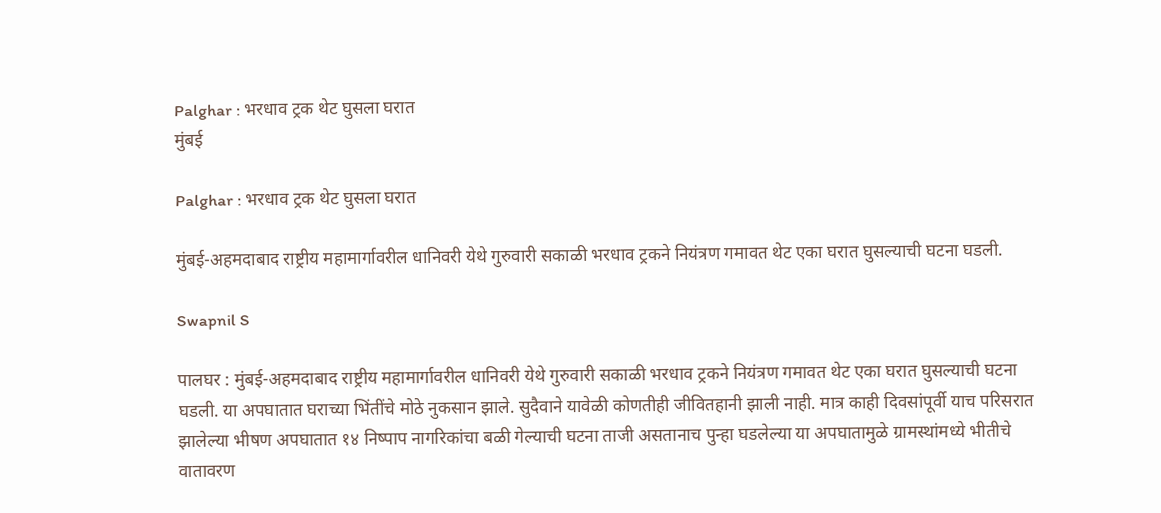Palghar : भरधाव ट्रक थेट घुसला घरात
मुंबई

Palghar : भरधाव ट्रक थेट घुसला घरात

मुंबई-अहमदाबाद राष्ट्रीय महामार्गावरील धानिवरी येथे गुरुवारी सकाळी भरधाव ट्रकने नियंत्रण गमावत थेट एका घरात घुसल्याची घटना घडली.

Swapnil S

पालघर : मुंबई-अहमदाबाद राष्ट्रीय महामार्गावरील धानिवरी येथे गुरुवारी सकाळी भरधाव ट्रकने नियंत्रण गमावत थेट एका घरात घुसल्याची घटना घडली. या अपघातात घराच्या भिंतींचे मोठे नुकसान झाले. सुदैवाने यावेळी कोणतीही जीवितहानी झाली नाही. मात्र काही दिवसांपूर्वी याच परिसरात झालेल्या भीषण अपघातात १४ निष्पाप नागरिकांचा बळी गेल्याची घटना ताजी असतानाच पुन्हा घडलेल्या या अपघातामुळे ग्रामस्थांमध्ये भीतीचे वातावरण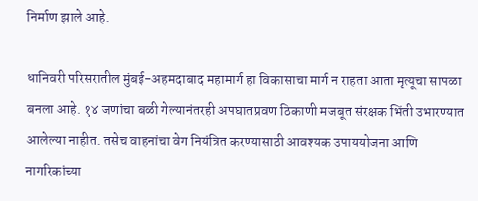निर्माण झाले आहे.

धानिवरी परिसरातील मुंबई-अहमदाबाद महामार्ग हा विकासाचा मार्ग न राहता आता मृत्यूचा सापळा बनला आहे. १४ जणांचा बळी गेल्यानंतरही अपघातप्रवण ठिकाणी मजबूत संरक्षक भिंती उभारण्यात आलेल्या नाहीत. तसेच वाहनांचा वेग नियंत्रित करण्यासाठी आवश्यक उपाययोजना आणि नागरिकांच्या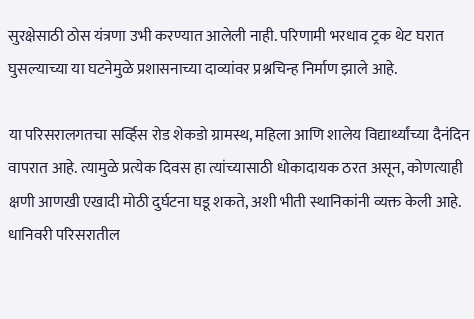सुरक्षेसाठी ठोस यंत्रणा उभी करण्यात आलेली नाही. परिणामी भरधाव ट्रक थेट घरात घुसल्याच्या या घटनेमुळे प्रशासनाच्या दाव्यांवर प्रश्नचिन्ह निर्माण झाले आहे.

या परिसरालगतचा सर्व्हिस रोड शेकडो ग्रामस्थ, महिला आणि शालेय विद्यार्थ्यांच्या दैनंदिन वापरात आहे. त्यामुळे प्रत्येक दिवस हा त्यांच्यासाठी धोकादायक ठरत असून, कोणत्याही क्षणी आणखी एखादी मोठी दुर्घटना घडू शकते, अशी भीती स्थानिकांनी व्यक्त केली आहे. धानिवरी परिसरातील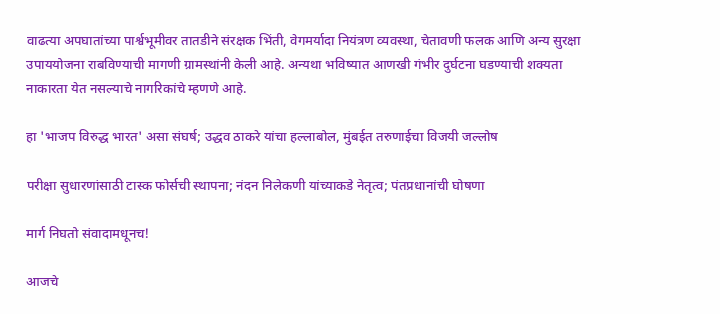वाढत्या अपघातांच्या पार्श्वभूमीवर तातडीने संरक्षक भिंती, वेगमर्यादा नियंत्रण व्यवस्था, चेतावणी फलक आणि अन्य सुरक्षा उपाययोजना राबविण्याची मागणी ग्रामस्थांनी केली आहे. अन्यथा भविष्यात आणखी गंभीर दुर्घटना घडण्याची शक्यता नाकारता येत नसल्याचे नागरिकांचे म्हणणे आहे.

हा 'भाजप विरुद्ध भारत' असा संघर्ष; उद्धव ठाकरे यांचा हल्लाबोल, मुंबईत तरुणाईचा विजयी जल्लोष

परीक्षा सुधारणांसाठी टास्क फोर्सची स्थापना; नंदन निलेकणी यांच्याकडे नेतृत्व; पंतप्रधानांची घोषणा

मार्ग निघतो संवादामधूनच!

आजचे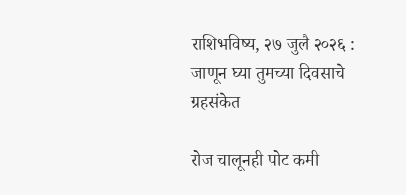राशिभविष्य, २७ जुलै २०२६ : जाणून घ्या तुमच्या दिवसाचे ग्रहसंकेत

रोज चालूनही पोट कमी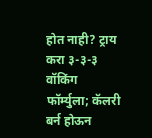होत नाही? ट्राय करा ३-३-३ वॉकिंग फॉर्म्युला; कॅलरी बर्न होऊन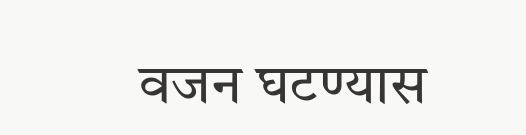वजन घटण्यास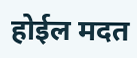होईल मदत